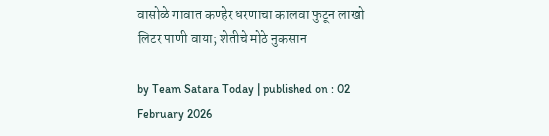वासोळे गावात कण्हेर धरणाचा कालवा फुटून लाखो लिटर पाणी वाया; शेतीचे मोठे नुकसान

by Team Satara Today | published on : 02 February 2026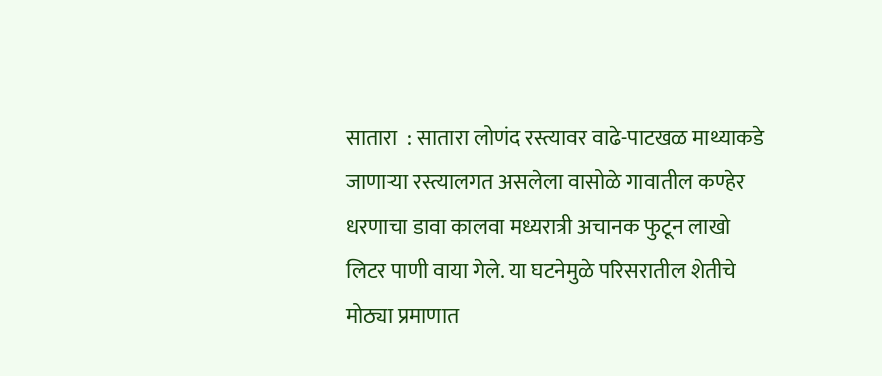सातारा  : सातारा लोणंद रस्त्यावर वाढे-पाटखळ माथ्याकडे जाणाऱ्या रस्त्यालगत असलेला वासोळे गावातील कण्हेर धरणाचा डावा कालवा मध्यरात्री अचानक फुटून लाखो लिटर पाणी वाया गेले. या घटनेमुळे परिसरातील शेतीचे मोठ्या प्रमाणात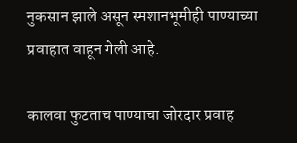नुकसान झाले असून स्मशानभूमीही पाण्याच्या प्रवाहात वाहून गेली आहे.

कालवा फुटताच पाण्याचा जोरदार प्रवाह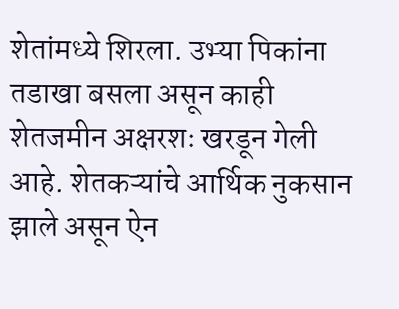शेतांमध्ये शिरला. उभ्या पिकांना तडाखा बसला असून काही शेतजमीन अक्षरशः खरडून गेली आहे. शेतकऱ्यांचे आर्थिक नुकसान झाले असून ऐन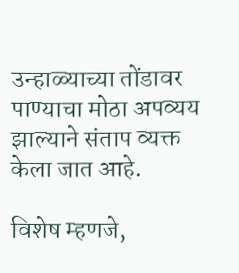उन्हाळ्याच्या तोंडावर पाण्याचा मोठा अपव्यय झाल्याने संताप व्यक्त केला जात आहे.

विशेष म्हणजे,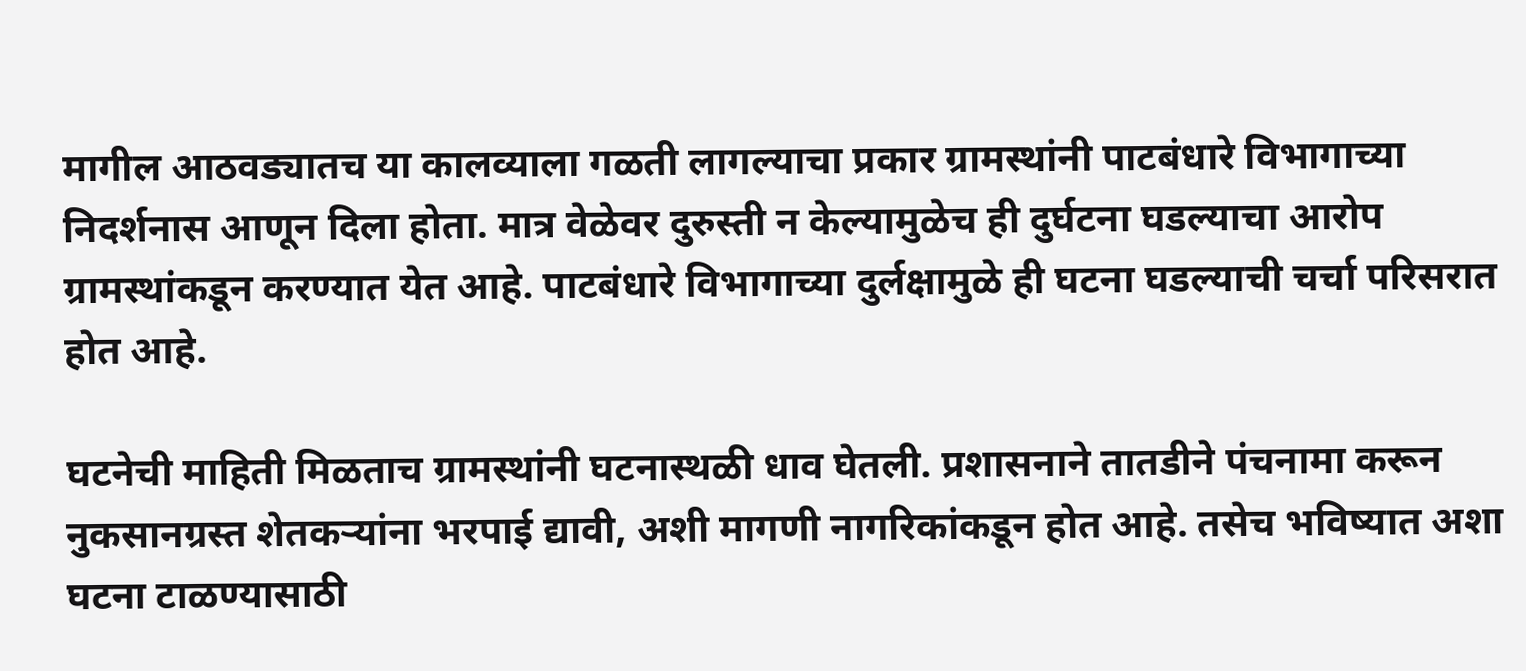मागील आठवड्यातच या कालव्याला गळती लागल्याचा प्रकार ग्रामस्थांनी पाटबंधारे विभागाच्या निदर्शनास आणून दिला होता. मात्र वेळेवर दुरुस्ती न केल्यामुळेच ही दुर्घटना घडल्याचा आरोप ग्रामस्थांकडून करण्यात येत आहे. पाटबंधारे विभागाच्या दुर्लक्षामुळे ही घटना घडल्याची चर्चा परिसरात होत आहे.

घटनेची माहिती मिळताच ग्रामस्थांनी घटनास्थळी धाव घेतली. प्रशासनाने तातडीने पंचनामा करून नुकसानग्रस्त शेतकऱ्यांना भरपाई द्यावी, अशी मागणी नागरिकांकडून होत आहे. तसेच भविष्यात अशा घटना टाळण्यासाठी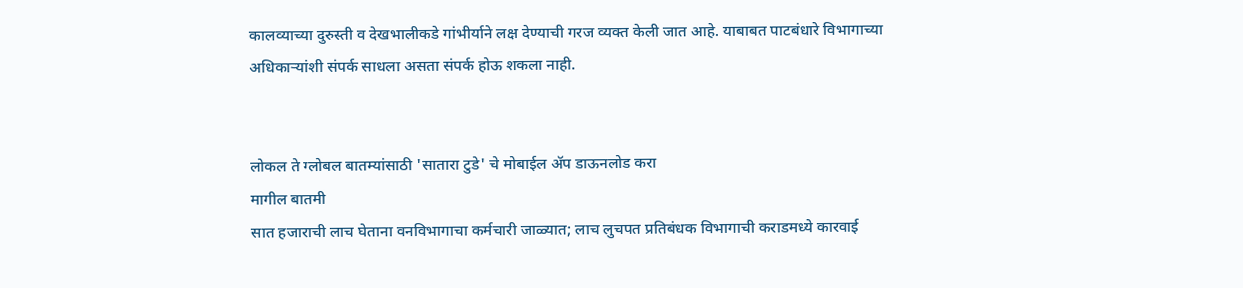कालव्याच्या दुरुस्ती व देखभालीकडे गांभीर्याने लक्ष देण्याची गरज व्यक्त केली जात आहे. याबाबत पाटबंधारे विभागाच्या अधिकाऱ्यांशी संपर्क साधला असता संपर्क होऊ शकला नाही.


लोकल ते ग्लोबल बातम्यांसाठी 'सातारा टुडे' चे मोबाईल ॲप डाऊनलोड करा
मागील बातमी
सात हजाराची लाच घेताना वनविभागाचा कर्मचारी जाळ्यात; लाच लुचपत प्रतिबंधक विभागाची कराडमध्ये कारवाई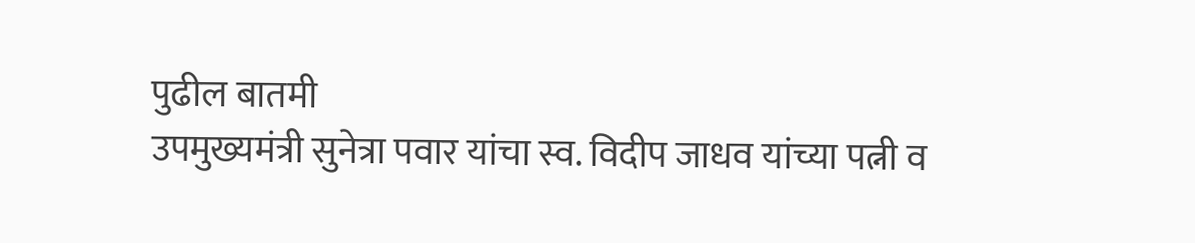पुढील बातमी
उपमुख्यमंत्री सुनेत्रा पवार यांचा स्व. विदीप जाधव यांच्या पत्नी व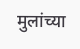मुलांच्या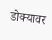डोक्यावर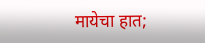मायेचा हात;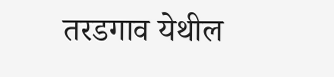तरडगाव येथील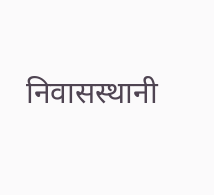निवासस्थानी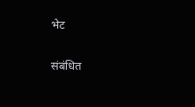भेट

संबंधित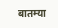बातम्या